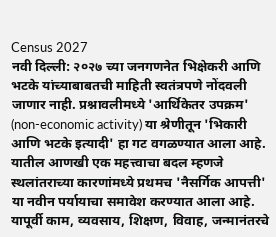Census 2027
नवी दिल्ली: २०२७ च्या जनगणनेत भिक्षेकरी आणि भटके यांच्याबाबतची माहिती स्वतंत्रपणे नोंदवली जाणार नाही. प्रश्नावलीमध्ये 'आर्थिकेतर उपक्रम' (non-economic activity) या श्रेणीतून 'भिकारी आणि भटके इत्यादी' हा गट वगळण्यात आला आहे.
यातील आणखी एक महत्त्वाचा बदल म्हणजे स्थलांतराच्या कारणांमध्ये प्रथमच 'नैसर्गिक आपत्ती' या नवीन पर्यायाचा समावेश करण्यात आला आहे. यापूर्वी काम, व्यवसाय, शिक्षण, विवाह, जन्मानंतरचे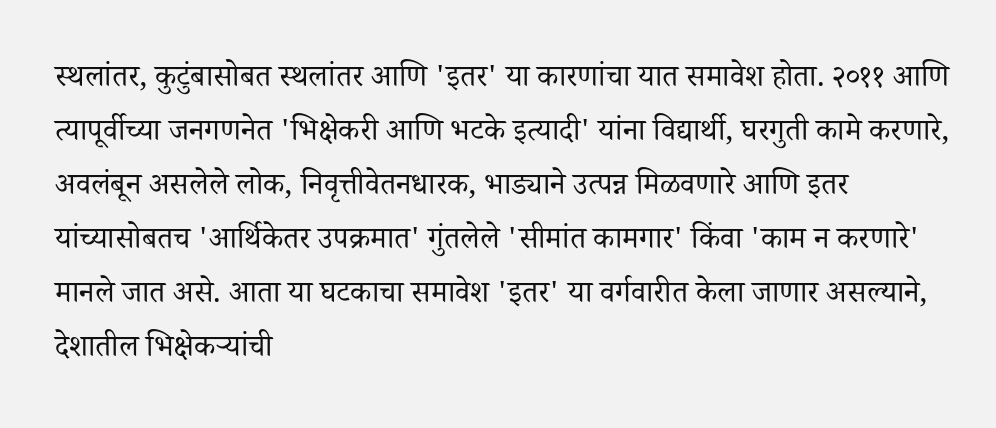स्थलांतर, कुटुंबासोबत स्थलांतर आणि 'इतर' या कारणांचा यात समावेश होता. २०११ आणि त्यापूर्वीच्या जनगणनेत 'भिक्षेकरी आणि भटके इत्यादी' यांना विद्यार्थी, घरगुती कामे करणारे, अवलंबून असलेले लोक, निवृत्तीवेतनधारक, भाड्याने उत्पन्न मिळवणारे आणि इतर यांच्यासोबतच 'आर्थिकेतर उपक्रमात' गुंतलेले 'सीमांत कामगार' किंवा 'काम न करणारे' मानले जात असे. आता या घटकाचा समावेश 'इतर' या वर्गवारीत केला जाणार असल्याने, देशातील भिक्षेकऱ्यांची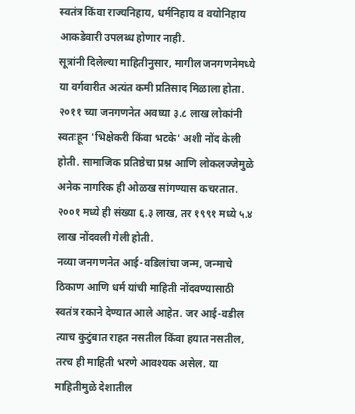स्वतंत्र किंवा राज्यनिहाय, धर्मनिहाय व वयोनिहाय आकडेवारी उपलब्ध होणार नाही.
सूत्रांनी दिलेल्या माहितीनुसार, मागील जनगणनेमध्ये या वर्गवारीत अत्यंत कमी प्रतिसाद मिळाला होता. २०११ च्या जनगणनेत अवघ्या ३.८ लाख लोकांनी स्वतःहून 'भिक्षेकरी किंवा भटके' अशी नोंद केली होती. सामाजिक प्रतिष्ठेचा प्रश्न आणि लोकलज्जेमुळे अनेक नागरिक ही ओळख सांगण्यास कचरतात. २००१ मध्ये ही संख्या ६.३ लाख, तर १९९१ मध्ये ५.४ लाख नोंदवली गेली होती.
नव्या जनगणनेत आई-वडिलांचा जन्म, जन्माचे ठिकाण आणि धर्म यांची माहिती नोंदवण्यासाठी स्वतंत्र रकाने देण्यात आले आहेत. जर आई-वडील त्याच कुटुंबात राहत नसतील किंवा हयात नसतील, तरच ही माहिती भरणे आवश्यक असेल. या माहितीमुळे देशातील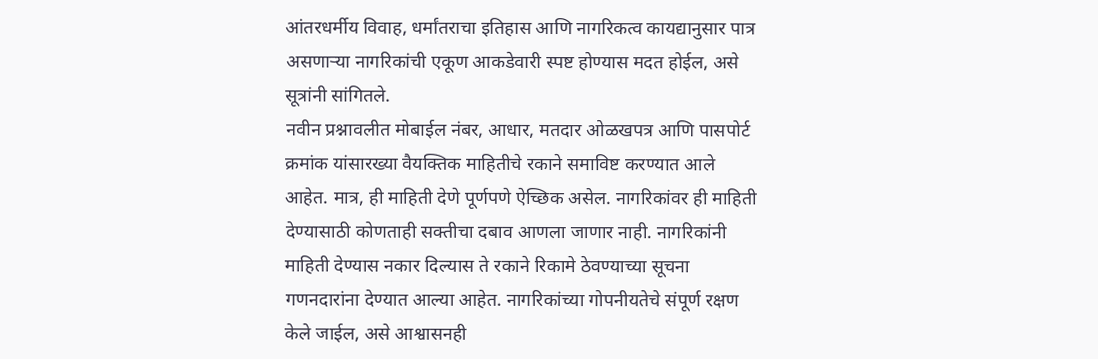आंतरधर्मीय विवाह, धर्मांतराचा इतिहास आणि नागरिकत्व कायद्यानुसार पात्र असणाऱ्या नागरिकांची एकूण आकडेवारी स्पष्ट होण्यास मदत होईल, असे सूत्रांनी सांगितले.
नवीन प्रश्नावलीत मोबाईल नंबर, आधार, मतदार ओळखपत्र आणि पासपोर्ट क्रमांक यांसारख्या वैयक्तिक माहितीचे रकाने समाविष्ट करण्यात आले आहेत. मात्र, ही माहिती देणे पूर्णपणे ऐच्छिक असेल. नागरिकांवर ही माहिती देण्यासाठी कोणताही सक्तीचा दबाव आणला जाणार नाही. नागरिकांनी माहिती देण्यास नकार दिल्यास ते रकाने रिकामे ठेवण्याच्या सूचना गणनदारांना देण्यात आल्या आहेत. नागरिकांच्या गोपनीयतेचे संपूर्ण रक्षण केले जाईल, असे आश्वासनही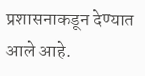प्रशासनाकडून देण्यात आले आहे.